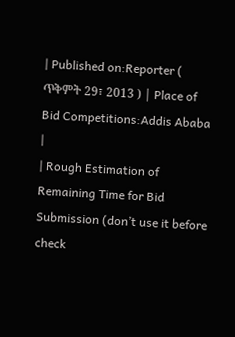| Published on:Reporter ( ጥቅምት 29፣ 2013 ) | Place of Bid Competitions:Addis Ababa |
| Rough Estimation of Remaining Time for Bid Submission (don’t use it before check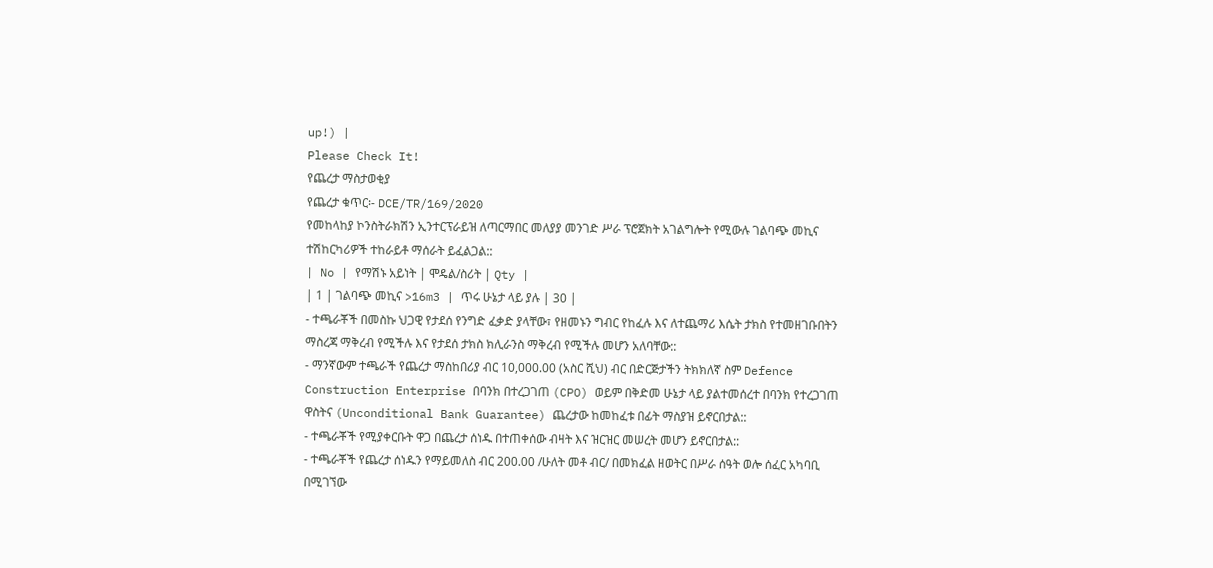up!) |
Please Check It!
የጨረታ ማስታወቂያ
የጨረታ ቁጥር፡- DCE/TR/169/2020
የመከላከያ ኮንስትራክሽን ኢንተርፕራይዝ ለጣርማበር መለያያ መንገድ ሥራ ፕሮጀክት አገልግሎት የሚውሉ ገልባጭ መኪና ተሽከርካሪዎች ተከራይቶ ማሰራት ይፈልጋል::
| No | የማሽኑ አይነት | ሞዴል/ስሪት | Qty |
| 1 | ገልባጭ መኪና >16m3 | ጥሩ ሁኔታ ላይ ያሉ | 30 |
- ተጫራቾች በመስኩ ህጋዊ የታደሰ የንግድ ፈቃድ ያላቸው፣ የዘመኑን ግብር የከፈሉ እና ለተጨማሪ እሴት ታክስ የተመዘገቡበትን ማስረጃ ማቅረብ የሚችሉ እና የታደሰ ታክስ ክሊራንስ ማቅረብ የሚችሉ መሆን አለባቸው::
- ማንኛውም ተጫራች የጨረታ ማስከበሪያ ብር 10,000.00 (አስር ሺህ) ብር በድርጅታችን ትክክለኛ ስም Defence Construction Enterprise በባንክ በተረጋገጠ (CPO) ወይም በቅድመ ሁኔታ ላይ ያልተመሰረተ በባንክ የተረጋገጠ ዋስትና (Unconditional Bank Guarantee) ጨረታው ከመከፈቱ በፊት ማስያዝ ይኖርበታል::
- ተጫራቾች የሚያቀርቡት ዋጋ በጨረታ ሰነዱ በተጠቀሰው ብዛት እና ዝርዝር መሠረት መሆን ይኖርበታል::
- ተጫራቾች የጨረታ ሰነዱን የማይመለስ ብር 200.00 /ሁለት መቶ ብር/ በመክፈል ዘወትር በሥራ ሰዓት ወሎ ሰፈር አካባቢ በሚገኘው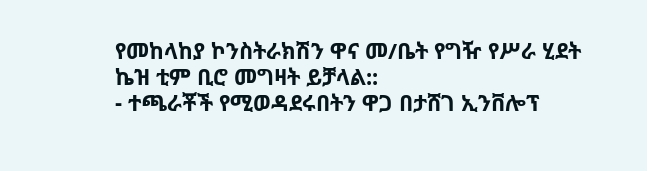የመከላከያ ኮንስትራክሽን ዋና መ/ቤት የግዥ የሥራ ሂደት ኬዝ ቲም ቢሮ መግዛት ይቻላል::
- ተጫራቾች የሚወዳደሩበትን ዋጋ በታሸገ ኢንቨሎፕ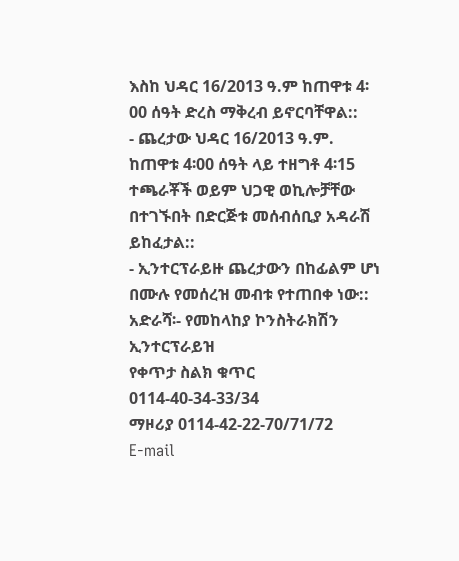እስከ ህዳር 16/2013 ዓ.ም ከጠዋቱ 4፡00 ሰዓት ድረስ ማቅረብ ይኖርባቸዋል::
- ጨረታው ህዳር 16/2013 ዓ.ም. ከጠዋቱ 4፡00 ሰዓት ላይ ተዘግቶ 4፡15 ተጫራቾች ወይም ህጋዊ ወኪሎቻቸው በተገኙበት በድርጅቱ መሰብሰቢያ አዳራሽ ይከፈታል::
- ኢንተርፕራይዙ ጨረታውን በከፊልም ሆነ በሙሉ የመሰረዝ መብቱ የተጠበቀ ነው::
አድራሻ፡- የመከላከያ ኮንስትራክሽን ኢንተርፕራይዝ
የቀጥታ ስልክ ቁጥር 0114-40-34-33/34
ማዞሪያ 0114-42-22-70/71/72
E-mail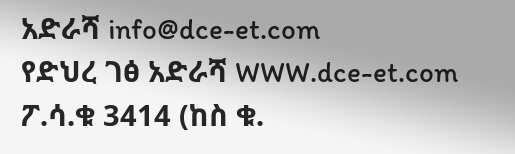አድራሻ info@dce-et.com
የድህረ ገፅ አድራሻ WWW.dce-et.com
ፖ.ሳ.ቁ 3414 (ከስ ቁ.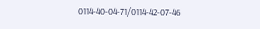0114-40-04-71/0114-42-07-46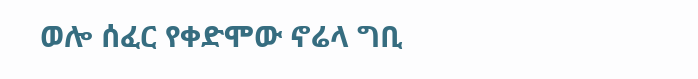ወሎ ሰፈር የቀድሞው ኖሬላ ግቢ